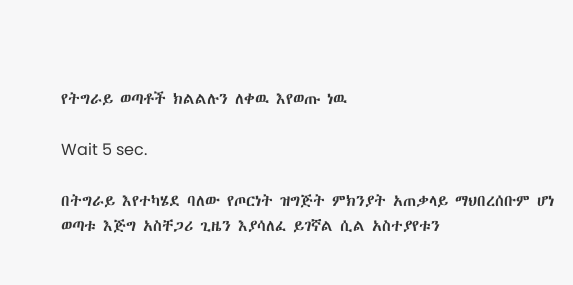የትግራይ ወጣቶች ክልልሉን ለቀዉ እየወጡ ነዉ

Wait 5 sec.

በትግራይ እየተካሄደ ባለው የጦርነት ዝግጅት ምክንያት አጠቃላይ ማህበረሰቡም ሆነ ወጣቱ እጅግ አስቸጋሪ ጊዜን እያሳለፈ ይገኛል ሲል አስተያየቱን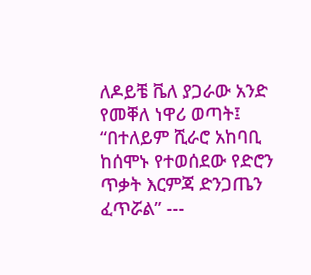ለዶይቼ ቬለ ያጋራው አንድ የመቐለ ነዋሪ ወጣት፤ “በተለይም ሺራሮ አከባቢ ከሰሞኑ የተወሰደው የድሮን ጥቃት እርምጃ ድንጋጤን ፈጥሯል” ---